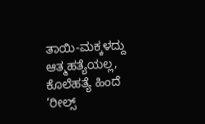ತಾಯಿ-ಮಕ್ಕಳದ್ದು ಆತ್ಮಹತ್ಯೆಯಲ್ಲ, ಕೊಲೆಹತ್ಯೆ ಹಿಂದೆ ‘ರೀಲ್ಸ್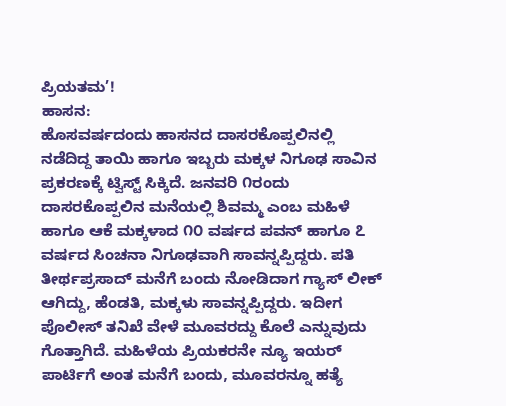ಪ್ರಿಯತಮ’!
ಹಾಸನ:
ಹೊಸವರ್ಷದಂದು ಹಾಸನದ ದಾಸರಕೊಪ್ಪಲಿನಲ್ಲಿ ನಡೆದಿದ್ದ ತಾಯಿ ಹಾಗೂ ಇಬ್ಬರು ಮಕ್ಕಳ ನಿಗೂಢ ಸಾವಿನ ಪ್ರಕರಣಕ್ಕೆ ಟ್ವಿಸ್ಟ್ ಸಿಕ್ಕಿದೆ. ಜನವರಿ ೧ರಂದು ದಾಸರಕೊಪ್ಪಲಿನ ಮನೆಯಲ್ಲಿ ಶಿವಮ್ಮ ಎಂಬ ಮಹಿಳೆ ಹಾಗೂ ಆಕೆ ಮಕ್ಕಳಾದ ೧೦ ವರ್ಷದ ಪವನ್ ಹಾಗೂ ೭ ವರ್ಷದ ಸಿಂಚನಾ ನಿಗೂಢವಾಗಿ ಸಾವನ್ನಪ್ಪಿದ್ದರು. ಪತಿ ತೀರ್ಥಪ್ರಸಾದ್ ಮನೆಗೆ ಬಂದು ನೋಡಿದಾಗ ಗ್ಯಾಸ್ ಲೀಕ್ ಆಗಿದ್ದು, ಹೆಂಡತಿ, ಮಕ್ಕಳು ಸಾವನ್ನಪ್ಪಿದ್ದರು. ಇದೀಗ ಪೊಲೀಸ್ ತನಿಖೆ ವೇಳೆ ಮೂವರದ್ದು ಕೊಲೆ ಎನ್ನುವುದು ಗೊತ್ತಾಗಿದೆ. ಮಹಿಳೆಯ ಪ್ರಿಯಕರನೇ ನ್ಯೂ ಇಯರ್ ಪಾರ್ಟಿಗೆ ಅಂತ ಮನೆಗೆ ಬಂದು, ಮೂವರನ್ನೂ ಹತ್ಯೆ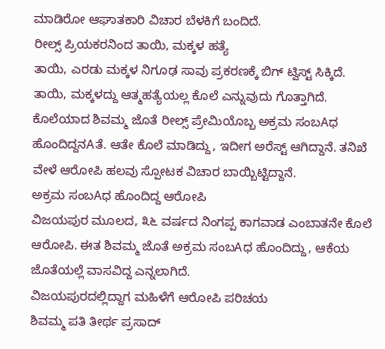ಮಾಡಿರೋ ಆಘಾತಕಾರಿ ವಿಚಾರ ಬೆಳಕಿಗೆ ಬಂದಿದೆ.
ರೀಲ್ಸ್ ಪ್ರಿಯಕರನಿಂದ ತಾಯಿ, ಮಕ್ಕಳ ಹತ್ಯೆ
ತಾಯಿ, ಎರಡು ಮಕ್ಕಳ ನಿಗೂಢ ಸಾವು ಪ್ರಕರಣಕ್ಕೆ ಬಿಗ್ ಟ್ವಿಸ್ಟ್ ಸಿಕ್ಕಿದೆ. ತಾಯಿ, ಮಕ್ಕಳದ್ದು ಆತ್ಮಹತ್ಯೆಯಲ್ಲ ಕೊಲೆ ಎನ್ನುವುದು ಗೊತ್ತಾಗಿದೆ. ಕೊಲೆಯಾದ ಶಿವಮ್ಮ ಜೊತೆ ರೀಲ್ಸ್ ಪ್ರೇಮಿಯೊಬ್ಬ ಅಕ್ರಮ ಸಂಬAಧ ಹೊಂದಿದ್ದನAತೆ. ಆತೇ ಕೊಲೆ ಮಾಡಿದ್ದು, ಇದೀಗ ಅರೆಸ್ಟ್ ಆಗಿದ್ದಾನೆ. ತನಿಖೆ ವೇಳೆ ಆರೋಪಿ ಹಲವು ಸ್ಪೋಟಕ ವಿಚಾರ ಬಾಯ್ಬಿಟ್ಟಿದ್ದಾನೆ.
ಅಕ್ರಮ ಸಂಬAಧ ಹೊಂದಿದ್ದ ಆರೋಪಿ
ವಿಜಯಪುರ ಮೂಲದ, ೩೬ ವರ್ಷದ ನಿಂಗಪ್ಪ ಕಾಗವಾಡ ಎಂಬಾತನೇ ಕೊಲೆ ಆರೋಪಿ. ಈತ ಶಿವಮ್ಮ ಜೊತೆ ಅಕ್ರಮ ಸಂಬAಧ ಹೊಂದಿದ್ದು, ಆಕೆಯ ಜೊತೆಯಲ್ಲೆ ವಾಸವಿದ್ದ ಎನ್ನಲಾಗಿದೆ.
ವಿಜಯಪುರದಲ್ಲಿದ್ದಾಗ ಮಹಿಳೆಗೆ ಆರೋಪಿ ಪರಿಚಯ
ಶಿವಮ್ಮ ಪತಿ ತೀರ್ಥ ಪ್ರಸಾದ್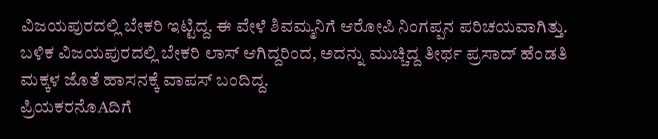ವಿಜಯಪುರದಲ್ಲಿ ಬೇಕರಿ ಇಟ್ಟಿದ್ದ. ಈ ವೇಳೆ ಶಿವಮ್ಮನಿಗೆ ಆರೋಪಿ ನಿಂಗಪ್ಪನ ಪರಿಚಯವಾಗಿತ್ತು. ಬಳಿಕ ವಿಜಯಪುರದಲ್ಲಿ ಬೇಕರಿ ಲಾಸ್ ಆಗಿದ್ದರಿಂದ, ಅದನ್ನು ಮುಚ್ಚಿದ್ದ ತೀರ್ಥ ಪ್ರಸಾದ್ ಹೆಂಡತಿ ಮಕ್ಕಳ ಜೊತೆ ಹಾಸನಕ್ಕೆ ವಾಪಸ್ ಬಂದಿದ್ದ.
ಪ್ರಿಯಕರನೊAದಿಗೆ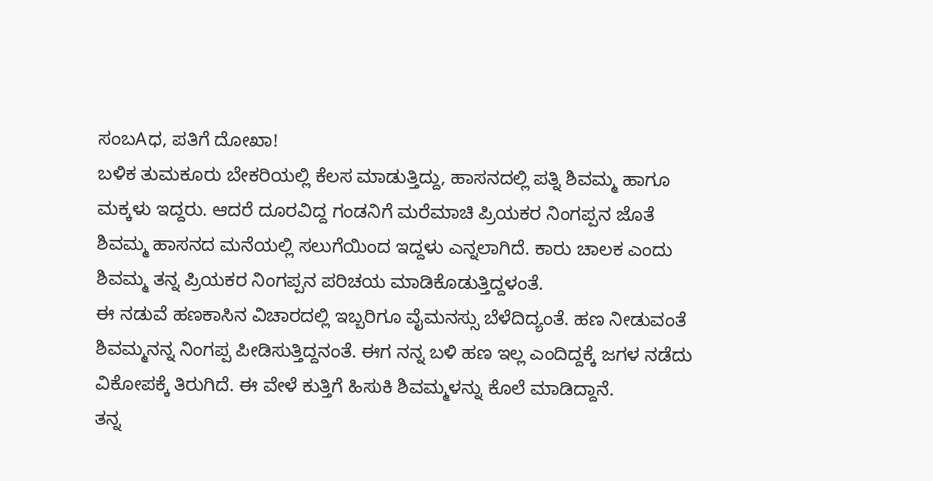ಸಂಬAಧ, ಪತಿಗೆ ದೋಖಾ!
ಬಳಿಕ ತುಮಕೂರು ಬೇಕರಿಯಲ್ಲಿ ಕೆಲಸ ಮಾಡುತ್ತಿದ್ದು, ಹಾಸನದಲ್ಲಿ ಪತ್ನಿ ಶಿವಮ್ಮ ಹಾಗೂ ಮಕ್ಕಳು ಇದ್ದರು. ಆದರೆ ದೂರವಿದ್ದ ಗಂಡನಿಗೆ ಮರೆಮಾಚಿ ಪ್ರಿಯಕರ ನಿಂಗಪ್ಪನ ಜೊತೆ ಶಿವಮ್ಮ ಹಾಸನದ ಮನೆಯಲ್ಲಿ ಸಲುಗೆಯಿಂದ ಇದ್ದಳು ಎನ್ನಲಾಗಿದೆ. ಕಾರು ಚಾಲಕ ಎಂದು ಶಿವಮ್ಮ ತನ್ನ ಪ್ರಿಯಕರ ನಿಂಗಪ್ಪನ ಪರಿಚಯ ಮಾಡಿಕೊಡುತ್ತಿದ್ದಳಂತೆ.
ಈ ನಡುವೆ ಹಣಕಾಸಿನ ವಿಚಾರದಲ್ಲಿ ಇಬ್ಬರಿಗೂ ವೈಮನಸ್ಸು ಬೆಳೆದಿದ್ಯಂತೆ. ಹಣ ನೀಡುವಂತೆ ಶಿವಮ್ಮನನ್ನ ನಿಂಗಪ್ಪ ಪೀಡಿಸುತ್ತಿದ್ದನಂತೆ. ಈಗ ನನ್ನ ಬಳಿ ಹಣ ಇಲ್ಲ ಎಂದಿದ್ದಕ್ಕೆ ಜಗಳ ನಡೆದು ವಿಕೋಪಕ್ಕೆ ತಿರುಗಿದೆ. ಈ ವೇಳೆ ಕುತ್ತಿಗೆ ಹಿಸುಕಿ ಶಿವಮ್ಮಳನ್ನು ಕೊಲೆ ಮಾಡಿದ್ದಾನೆ.
ತನ್ನ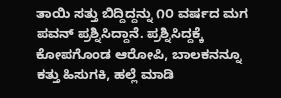ತಾಯಿ ಸತ್ತು ಬಿದ್ದಿದ್ದನ್ನು ೧೦ ವರ್ಷದ ಮಗ ಪವನ್ ಪ್ರಶ್ನಿಸಿದ್ದಾನೆ. ಪ್ರಶ್ನಿಸಿದ್ದಕ್ಕೆ ಕೋಪಗೊಂಡ ಆರೋಪಿ, ಬಾಲಕನನ್ನೂ ಕತ್ತು ಹಿಸುಗಕಿ, ಹಲ್ಲೆ ಮಾಡಿ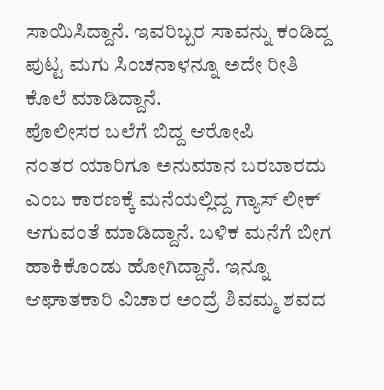ಸಾಯಿಸಿದ್ದಾನೆ. ಇವರಿಬ್ಬರ ಸಾವನ್ನು ಕಂಡಿದ್ದ ಪುಟ್ಟ ಮಗು ಸಿಂಚನಾಳನ್ನೂ ಅದೇ ರೀತಿ ಕೊಲೆ ಮಾಡಿದ್ದಾನೆ.
ಪೊಲೀಸರ ಬಲೆಗೆ ಬಿದ್ದ ಆರೋಪಿ
ನಂತರ ಯಾರಿಗೂ ಅನುಮಾನ ಬರಬಾರದು ಎಂಬ ಕಾರಣಕ್ಕೆ ಮನೆಯಲ್ಲಿದ್ದ ಗ್ಯಾಸ್ ಲೀಕ್ ಆಗುವಂತೆ ಮಾಡಿದ್ದಾನೆ. ಬಳಿಕ ಮನೆಗೆ ಬೀಗ ಹಾಕಿಕೊಂಡು ಹೋಗಿದ್ದಾನೆ. ಇನ್ನೂ ಆಘಾತಕಾರಿ ವಿಚಾರ ಅಂದ್ರೆ ಶಿವಮ್ಮ ಶವದ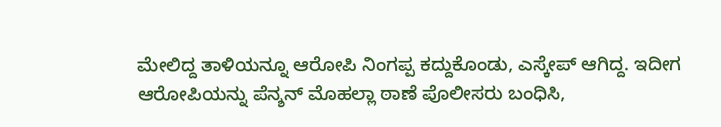ಮೇಲಿದ್ದ ತಾಳಿಯನ್ನೂ ಆರೋಪಿ ನಿಂಗಪ್ಪ ಕದ್ದುಕೊಂಡು, ಎಸ್ಕೇಪ್ ಆಗಿದ್ದ. ಇದೀಗ ಆರೋಪಿಯನ್ನು ಪೆನ್ಶನ್ ಮೊಹಲ್ಲಾ ಠಾಣೆ ಪೊಲೀಸರು ಬಂಧಿಸಿ,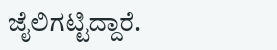ಜೈಲಿಗಟ್ಟಿದ್ದಾರೆ.